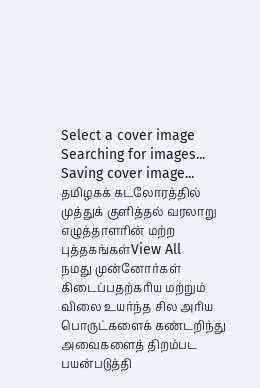Select a cover image
Searching for images...
Saving cover image...
தமிழகக் கடலோரத்தில் முத்துக் குளித்தல் வரலாறு
எழுத்தாளரின் மற்ற புத்தகங்கள்View All
நமது முன்னோர்கள் கிடைப்பதற்கரிய மற்றும் விலை உயர்ந்த சில அரிய பொருட்களைக் கண்டறிந்து அவைகளைத் திறம்பட பயன்படுத்தி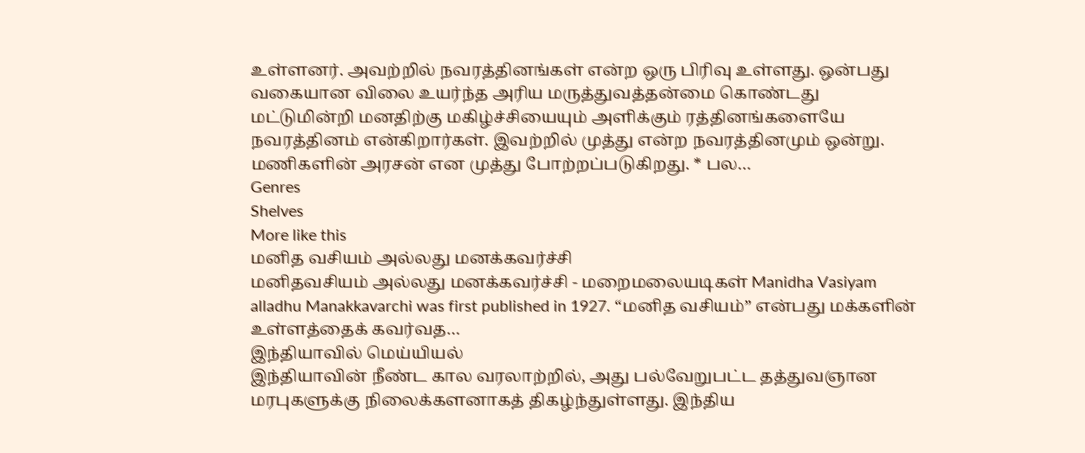உள்ளனர். அவற்றில் நவரத்தினங்கள் என்ற ஒரு பிரிவு உள்ளது. ஒன்பது வகையான விலை உயர்ந்த அரிய மருத்துவத்தன்மை கொண்டது மட்டுமின்றி மனதிற்கு மகிழ்ச்சியையும் அளிக்கும் ரத்தினங்களையே நவரத்தினம் என்கிறார்கள். இவற்றில் முத்து என்ற நவரத்தினமும் ஒன்று. மணிகளின் அரசன் என முத்து போற்றப்படுகிறது. * பல…
Genres
Shelves
More like this
மனித வசியம் அல்லது மனக்கவர்ச்சி
மனிதவசியம் அல்லது மனக்கவர்ச்சி - மறைமலையடிகள் Manidha Vasiyam alladhu Manakkavarchi was first published in 1927. “மனித வசியம்” என்பது மக்களின் உள்ளத்தைக் கவர்வத…
இந்தியாவில் மெய்யியல்
இந்தியாவின் நீண்ட கால வரலாற்றில், அது பல்வேறுபட்ட தத்துவஞான மரபுகளுக்கு நிலைக்களனாகத் திகழ்ந்துள்ளது. இந்திய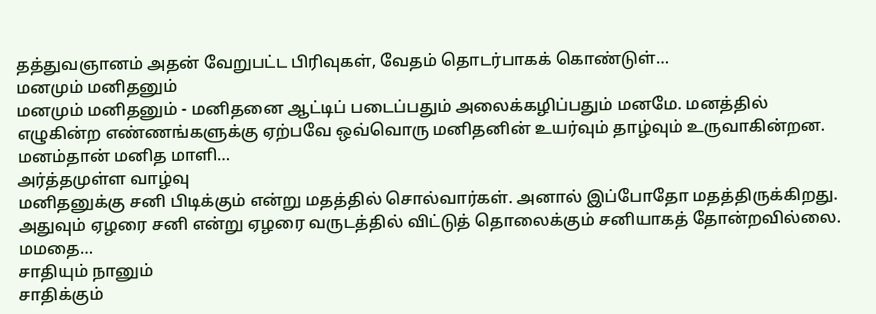தத்துவஞானம் அதன் வேறுபட்ட பிரிவுகள், வேதம் தொடர்பாகக் கொண்டுள்…
மனமும் மனிதனும்
மனமும் மனிதனும் - மனிதனை ஆட்டிப் படைப்பதும் அலைக்கழிப்பதும் மனமே. மனத்தில் எழுகின்ற எண்ணங்களுக்கு ஏற்பவே ஒவ்வொரு மனிதனின் உயர்வும் தாழ்வும் உருவாகின்றன. மனம்தான் மனித மாளி…
அர்த்தமுள்ள வாழ்வு
மனிதனுக்கு சனி பிடிக்கும் என்று மதத்தில் சொல்வார்கள். அனால் இப்போதோ மதத்திருக்கிறது. அதுவும் ஏழரை சனி என்று ஏழரை வருடத்தில் விட்டுத் தொலைக்கும் சனியாகத் தோன்றவில்லை. மமதை…
சாதியும் நானும்
சாதிக்கும்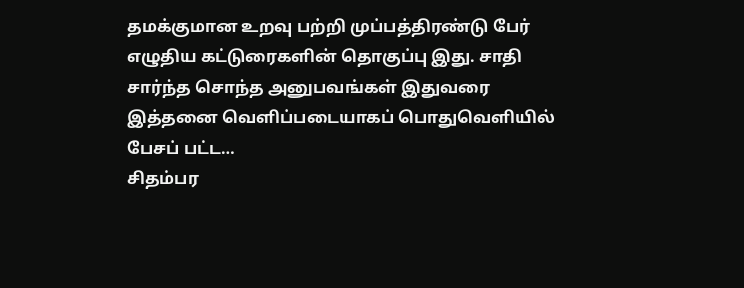தமக்குமான உறவு பற்றி முப்பத்திரண்டு பேர் எழுதிய கட்டுரைகளின் தொகுப்பு இது. சாதி சார்ந்த சொந்த அனுபவங்கள் இதுவரை இத்தனை வெளிப்படையாகப் பொதுவெளியில் பேசப் பட்ட…
சிதம்பர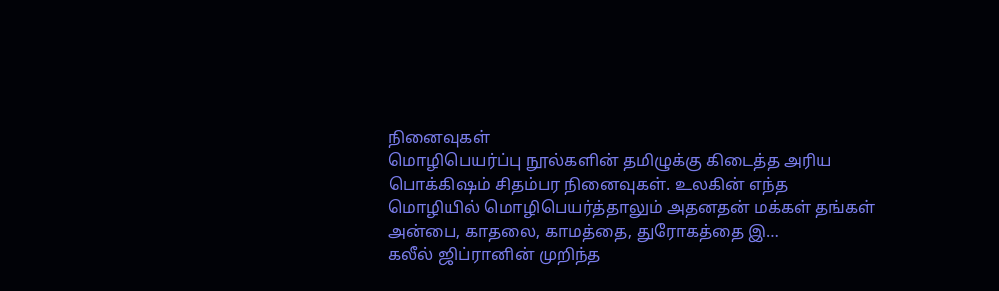நினைவுகள்
மொழிபெயர்ப்பு நூல்களின் தமிழுக்கு கிடைத்த அரிய பொக்கிஷம் சிதம்பர நினைவுகள். உலகின் எந்த மொழியில் மொழிபெயர்த்தாலும் அதனதன் மக்கள் தங்கள் அன்பை, காதலை, காமத்தை, துரோகத்தை இ…
கலீல் ஜிப்ரானின் முறிந்த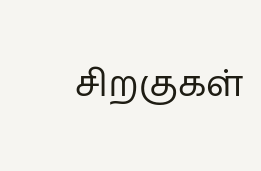சிறகுகள்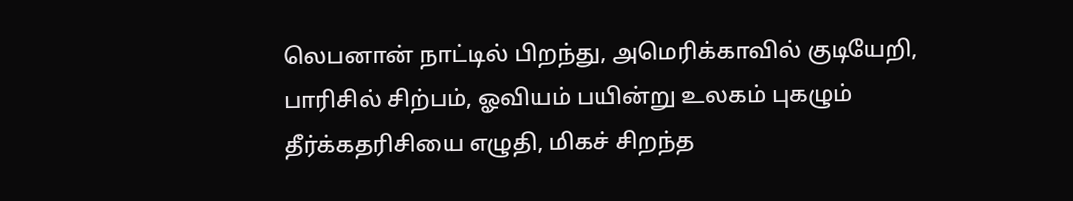லெபனான் நாட்டில் பிறந்து, அமெரிக்காவில் குடியேறி, பாரிசில் சிற்பம், ஓவியம் பயின்று உலகம் புகழும் தீர்க்கதரிசியை எழுதி, மிகச் சிறந்த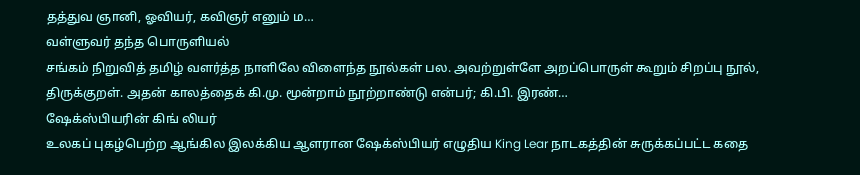தத்துவ ஞானி, ஓவியர், கவிஞர் எனும் ம…
வள்ளுவர் தந்த பொருளியல்
சங்கம் நிறுவித் தமிழ் வளர்த்த நாளிலே விளைந்த நூல்கள் பல. அவற்றுள்ளே அறப்பொருள் கூறும் சிறப்பு நூல், திருக்குறள். அதன் காலத்தைக் கி.மு. மூன்றாம் நூற்றாண்டு என்பர்; கி.பி. இரண்…
ஷேக்ஸ்பியரின் கிங் லியர்
உலகப் புகழ்பெற்ற ஆங்கில இலக்கிய ஆளரான ஷேக்ஸ்பியர் எழுதிய King Lear நாடகத்தின் சுருக்கப்பட்ட கதை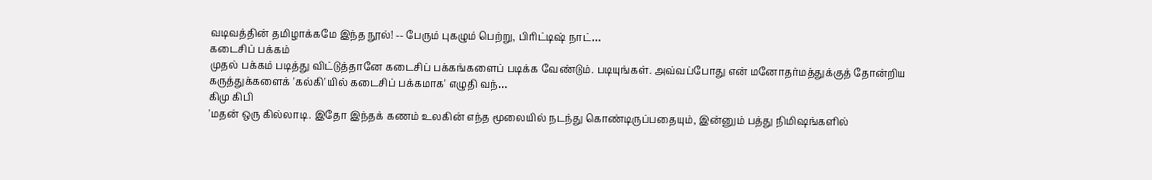வடிவத்தின் தமிழாக்கமே இந்த நூல்! -- பேரும் புகழும் பெற்று, பிரிட்டிஷ் நாட்…
கடைசிப் பக்கம்
முதல் பக்கம் படித்து விட்டுத்தானே கடைசிப் பக்கங்களைப் படிக்க வேண்டும். படியுங்கள். அவ்வப்போது என் மனோதர்மத்துக்குத் தோன்றிய கருத்துக்களைக் 'கல்கி'யில் கடைசிப் பக்கமாக' எழுதி வந்…
கிமு கிபி
'மதன் ஒரு கில்லாடி. இதோ இந்தக் கணம் உலகின் எந்த மூலையில் நடந்து கொண்டிருப்பதையும், இன்னும் பத்து நிமிஷங்களில்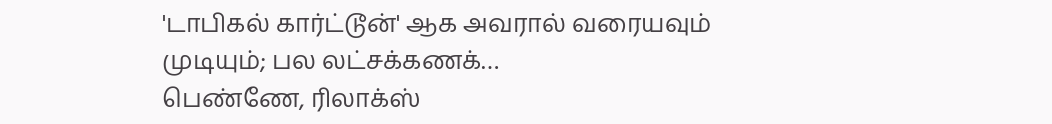'டாபிகல் கார்ட்டூன்' ஆக அவரால் வரையவும் முடியும்; பல லட்சக்கணக்…
பெண்ணே, ரிலாக்ஸ்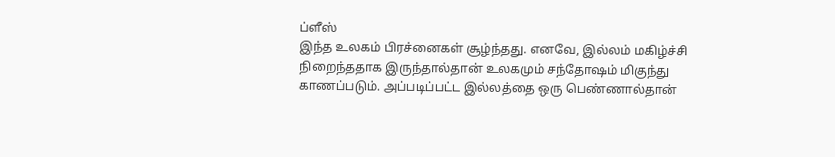ப்ளீஸ்
இந்த உலகம் பிரச்னைகள் சூழ்ந்தது. எனவே, இல்லம் மகிழ்ச்சி நிறைந்ததாக இருந்தால்தான் உலகமும் சந்தோஷம் மிகுந்து காணப்படும். அப்படிப்பட்ட இல்லத்தை ஒரு பெண்ணால்தான்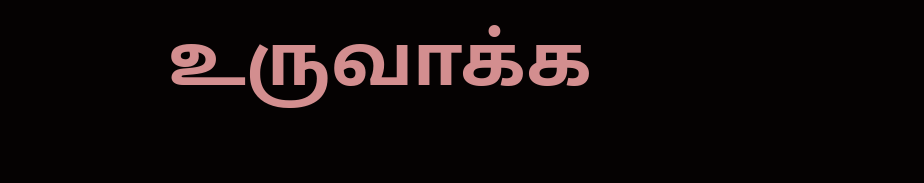உருவாக்க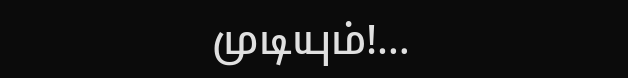முடியும்!…